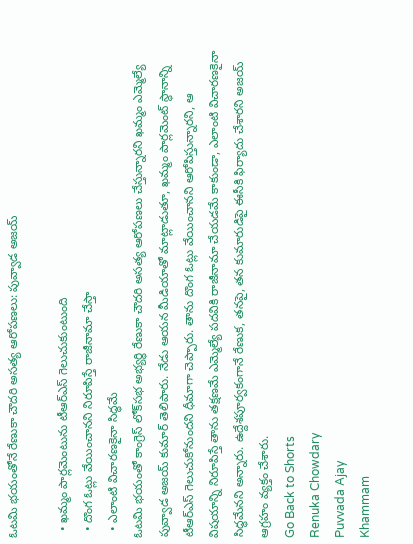ఓటమి భయంతోనే రేణుకా చౌదరి అసత్య ఆరోపణలు: పువ్వాడ అజయ్

  • ఖమ్మం పార్లమెంటును టీఆర్ఎస్ గెలుచుకుంటుంది
  • దొంగ ఓట్లు వేయించానని నిరూపిస్తే రాజీనామా చేస్తా
  • ఎలాంటి విచారణకైనా సిద్ధమే
ఓటమి భయంతో కాంగ్రెస్ లోక్‌సభ అభ్యర్థి రేణుకా చౌదరి అసత్య ఆరోపణలు చేస్తున్నారని ఖమ్మం ఎమ్మెల్యే పువ్వాడ అజయ్ కుమార్ తెలిపారు. నేడు ఆయన మీడియాతో మాట్లాడుతూ, ఖమ్మం పార్లమెంట్ స్థానాన్ని టీఆర్ఎస్ గెలుచుకోనుందని ధీమాగా చెప్పారు. తాను దొంగ ఓట్లు వేయించానని ఆరోపిస్తున్నారని, ఆ విషయాన్ని నిరూపిస్తే తాను తక్షణమే ఎమ్మెల్యే పదవికి రాజీనామా చేయడమే కాకుండా, ఎలాంటి విచారణకైనా సిద్ధమేనని అన్నారు. ఉద్దేశపూర్వకంగానే రేణుక, తనపై, తన కుమారుడిపై ఈసీకి ఫిర్యాదు చేశారని అజయ్ ఆగ్రహం వ్యక్తం చేశారు.
Go Back to Shorts
Renuka Chowdary
Puvvada Ajay
Khammam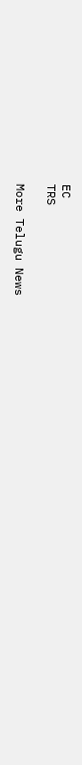EC
TRS

More Telugu News